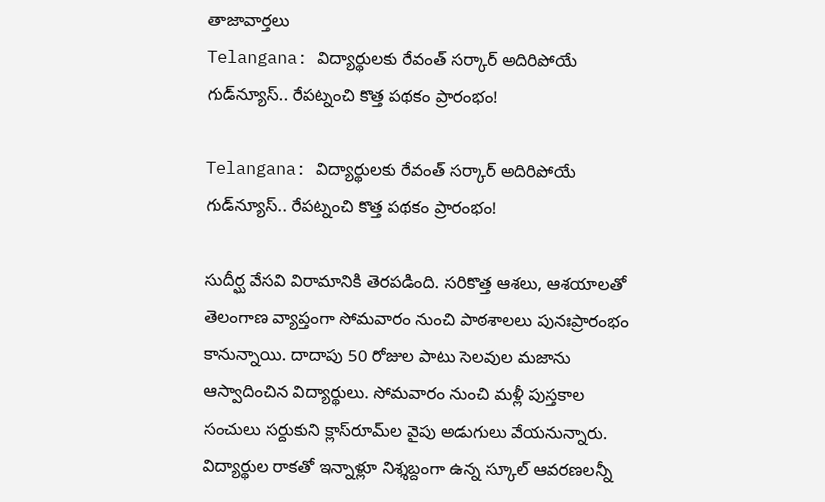తాజావార్తలు
Telangana: విద్యార్థులకు రేవంత్ సర్కార్ అదిరిపోయే గుడ్‌న్యూస్.. రేపట్నంచి కొత్త పథకం ప్రారంభం!

Telangana: విద్యార్థులకు రేవంత్ సర్కార్ అదిరిపోయే గుడ్‌న్యూస్.. రేపట్నంచి కొత్త పథకం ప్రారంభం!

సుదీర్ఘ వేసవి విరామానికి తెరపడింది. సరికొత్త ఆశలు, ఆశయాలతో తెలంగాణ వ్యాప్తంగా సోమవారం నుంచి పాఠశాలలు పునఃప్రారంభం కానున్నాయి. దాదాపు 50 రోజుల పాటు సెలవుల మజాను ఆస్వాదించిన విద్యార్థులు. సోమవారం నుంచి మళ్లీ పుస్తకాల సంచులు సర్దుకుని క్లాస్‌రూమ్‌ల వైపు అడుగులు వేయనున్నారు. విద్యార్థుల రాకతో ఇన్నాళ్లూ నిశ్శబ్దంగా ఉన్న స్కూల్ ఆవరణలన్నీ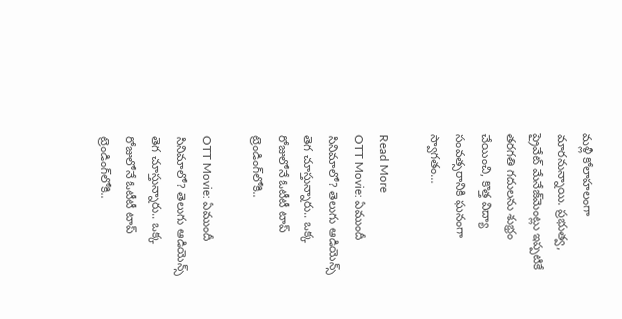మళ్లీ కోలాహలంగా మారనున్నాయి. ప్రభుత్వ, ప్రైవేట్ మేనేజ్‌మెంట్లు ఇప్పటికే తరగతి గదులను శుభ్రం చేయించి, కొత్త విద్యా సంవత్సరానికి ఘనంగా స్వాగతం…

Read More
OTT Movie: ఏముందీ సినిమాలో? తెలుగు ఆడియెన్స్ తెగ చూస్తున్నారు.. ఒక్క రోజులోనే ఓటీటీ టాప్ ట్రెండింగ్‌లోకి..

OTT Movie: ఏముందీ సినిమాలో? తెలుగు ఆడియెన్స్ తెగ చూస్తున్నారు.. ఒక్క రోజులోనే ఓటీటీ టాప్ ట్రెండింగ్‌లోకి..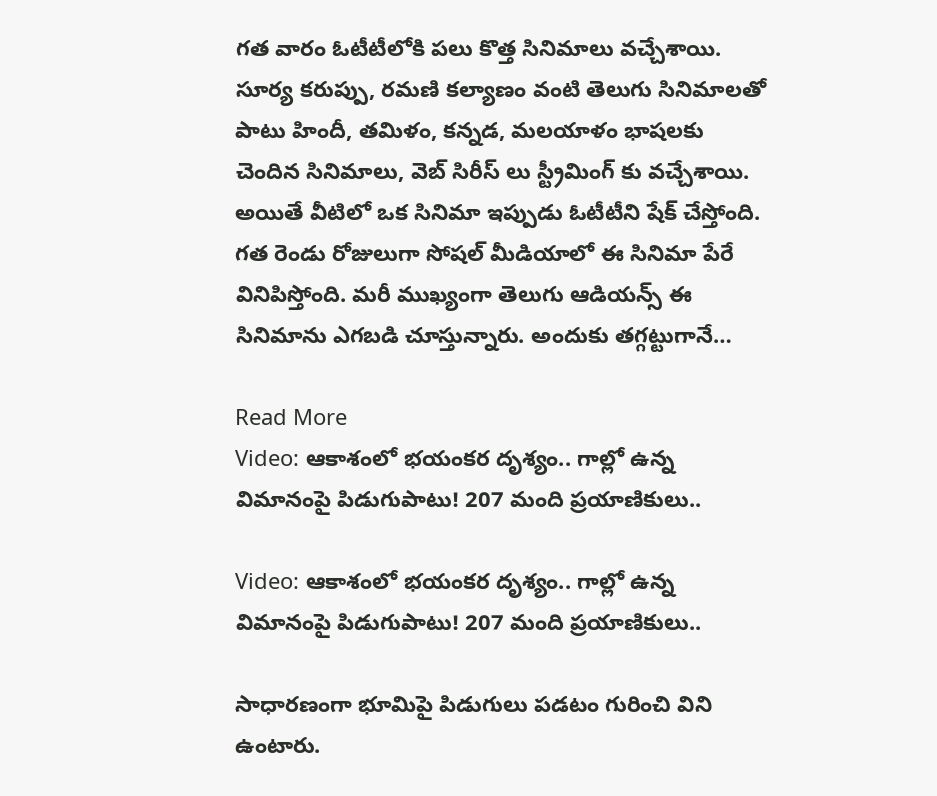గత వారం ఓటీటీలోకి పలు కొత్త సినిమాలు వచ్చేశాయి. సూర్య కరుప్పు, రమణి కల్యాణం వంటి తెలుగు సినిమాలతో పాటు హిందీ, తమిళం, కన్నడ, మలయాళం భాషలకు చెందిన సినిమాలు, వెబ్ సిరీస్ లు స్ట్రీమింగ్ కు వచ్చేశాయి. అయితే వీటిలో ఒక సినిమా ఇప్పుడు ఓటీటీని షేక్ చేస్తోంది. గత రెండు రోజులుగా సోషల్ మీడియాలో ఈ సినిమా పేరే వినిపిస్తోంది. మరీ ముఖ్యంగా తెలుగు ఆడియన్స్ ఈ సినిమాను ఎగబడి చూస్తున్నారు. అందుకు తగ్గట్టుగానే…

Read More
Video: ఆకాశంలో భయంకర దృశ్యం.. గాల్లో ఉన్న విమానంపై పిడుగుపాటు! 207 మంది ప్రయాణికులు..

Video: ఆకాశంలో భయంకర దృశ్యం.. గాల్లో ఉన్న విమానంపై పిడుగుపాటు! 207 మంది ప్రయాణికులు..

సాధారణంగా భూమిపై పిడుగులు పడటం గురించి విని ఉంటారు.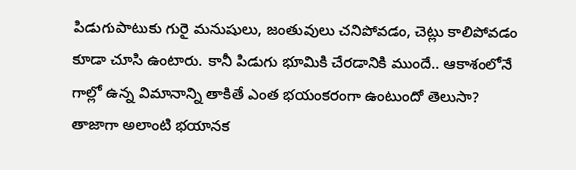పిడుగుపాటుకు గురై మనుషులు, జంతువులు చనిపోవడం, చెట్లు కాలిపోవడం కూడా చూసి ఉంటారు. కానీ పిడుగు భూమికి చేరడానికి ముందే.. ఆకాశంలోనే గాల్లో ఉన్న విమానాన్ని తాకితే ఎంత భయంకరంగా ఉంటుందో తెలుసా? తాజాగా అలాంటి భయానక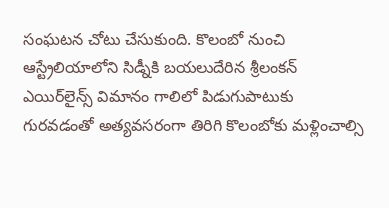సంఘటన చోటు చేసుకుంది. కొలంబో నుంచి ఆస్ట్రేలియాలోని సిడ్నీకి బయలుదేరిన శ్రీలంకన్ ఎయిర్‌లైన్స్ విమానం గాలిలో పిడుగుపాటుకు గురవడంతో అత్యవసరంగా తిరిగి కొలంబోకు మళ్లించాల్సి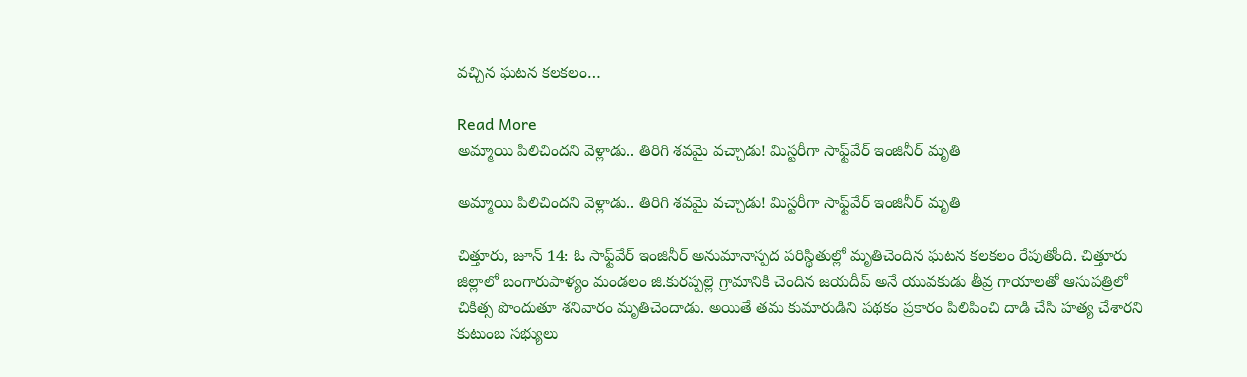వచ్చిన ఘటన కలకలం…

Read More
అమ్మాయి పిలిచిందని వెళ్లాడు.. తిరిగి శవమై వచ్చాడు! మిస్టరీగా సాఫ్ట్‌వేర్ ఇంజినీర్ మృతి

అమ్మాయి పిలిచిందని వెళ్లాడు.. తిరిగి శవమై వచ్చాడు! మిస్టరీగా సాఫ్ట్‌వేర్ ఇంజినీర్ మృతి

చిత్తూరు, జూన్ 14: ఓ సాఫ్ట్‌వేర్ ఇంజినీర్ అనుమానాస్పద పరిస్థితుల్లో మృతిచెందిన ఘటన కలకలం రేపుతోంది. చిత్తూరు జిల్లాలో బంగారుపాళ్యం మండలం జి.కురప్పల్లె గ్రామానికి చెందిన జయదీప్ అనే యువకుడు తీవ్ర గాయాలతో ఆసుపత్రిలో చికిత్స పొందుతూ శనివారం మృతిచెందాడు. అయితే తమ కుమారుడిని పథకం ప్రకారం పిలిపించి దాడి చేసి హత్య చేశారని కుటుంబ సభ్యులు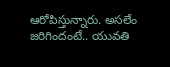ఆరోపిస్తున్నారు. అసలేం జరిగిందంటే.. యువతి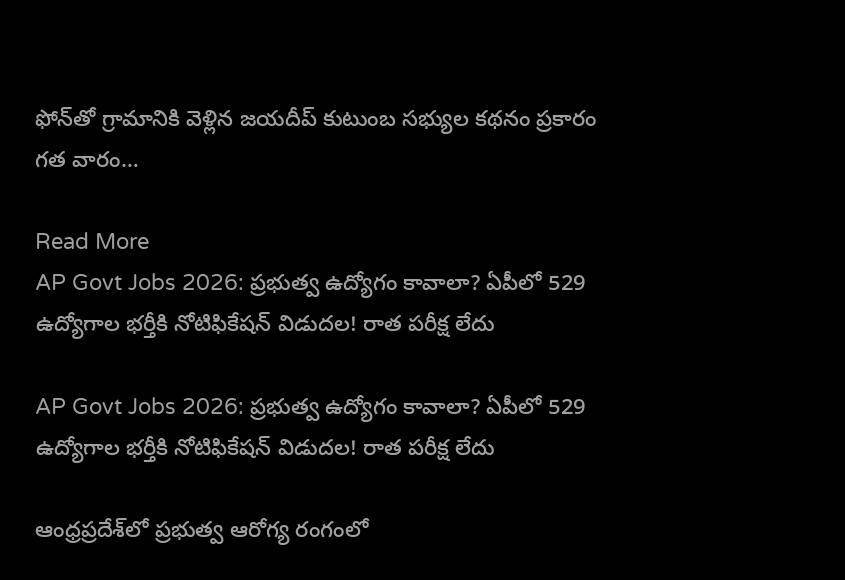ఫోన్‌తో గ్రామానికి వెళ్లిన జయదీప్ కుటుంబ సభ్యుల కథనం ప్రకారం గత వారం…

Read More
AP Govt Jobs 2026: ప్రభుత్వ ఉద్యోగం కావాలా? ఏపీలో 529 ఉద్యోగాల భర్తీకి నోటిఫికేషన్ విడుదల! రాత పరీక్ష లేదు

AP Govt Jobs 2026: ప్రభుత్వ ఉద్యోగం కావాలా? ఏపీలో 529 ఉద్యోగాల భర్తీకి నోటిఫికేషన్ విడుదల! రాత పరీక్ష లేదు

ఆంధ్రప్రదేశ్‌లో ప్రభుత్వ ఆరోగ్య రంగంలో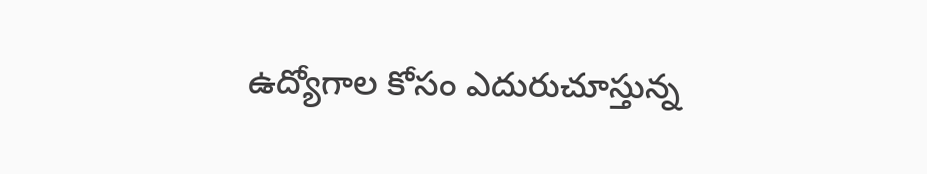ఉద్యోగాల కోసం ఎదురుచూస్తున్న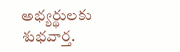అభ్యర్థులకు శుభవార్త.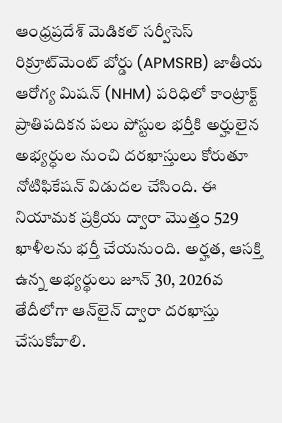ఆంధ్రప్రదేశ్ మెడికల్ సర్వీసెస్ రిక్రూట్‌మెంట్ బోర్డు (APMSRB) జాతీయ ఆరోగ్య మిషన్ (NHM) పరిధిలో కాంట్రాక్ట్ ప్రాతిపదికన పలు పోస్టుల భర్తీకి అర్హులైన అభ్యర్ధుల నుంచి దరఖాస్తులు కోరుతూ నోటిఫికేషన్ విడుదల చేసింది. ఈ నియామక ప్రక్రియ ద్వారా మొత్తం 529 ఖాళీలను భర్తీ చేయనుంది. అర్హత, ఆసక్తి ఉన్న అభ్యర్థులు జూన్ 30, 2026వ తేదీలోగా ఆన్‌లైన్ ద్వారా దరఖాస్తు చేసుకోవాలి.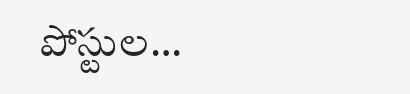పోస్టుల…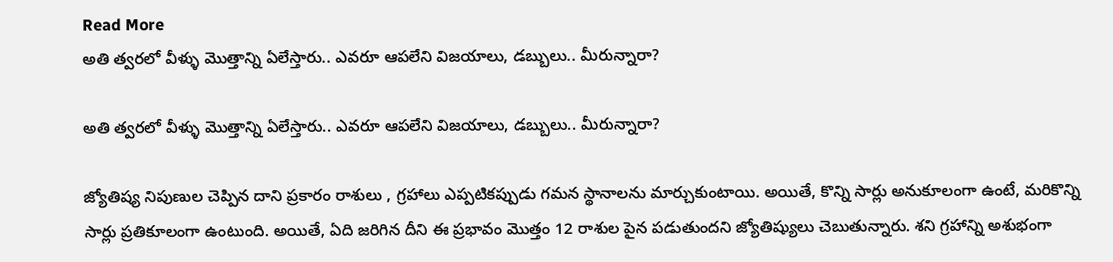Read More
అతి త్వరలో వీళ్ళు మొత్తాన్ని ఏలేస్తారు.. ఎవరూ ఆపలేని విజయాలు, డబ్బులు.. మీరున్నారా?

అతి త్వరలో వీళ్ళు మొత్తాన్ని ఏలేస్తారు.. ఎవరూ ఆపలేని విజయాలు, డబ్బులు.. మీరున్నారా?

జ్యోతిష్య నిపుణుల చెప్పిన దాని ప్రకారం రాశులు , గ్రహాలు ఎప్పటికప్పుడు గమన స్థానాలను మార్చుకుంటాయి. అయితే, కొన్ని సార్లు అనుకూలంగా ఉంటే, మరికొన్ని సార్లు ప్రతికూలంగా ఉంటుంది. అయితే, ఏది జరిగిన దీని ఈ ప్రభావం మొత్తం 12 రాశుల పైన పడుతుందని జ్యోతిష్యులు చెబుతున్నారు. శని గ్రహాన్ని అశుభంగా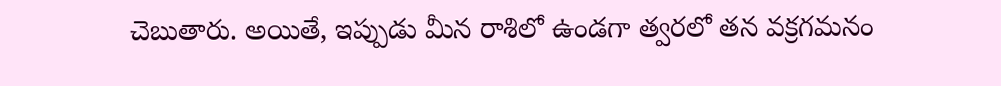చెబుతారు. అయితే, ఇప్పుడు మీన రాశిలో ఉండగా త్వరలో తన వక్రగమనం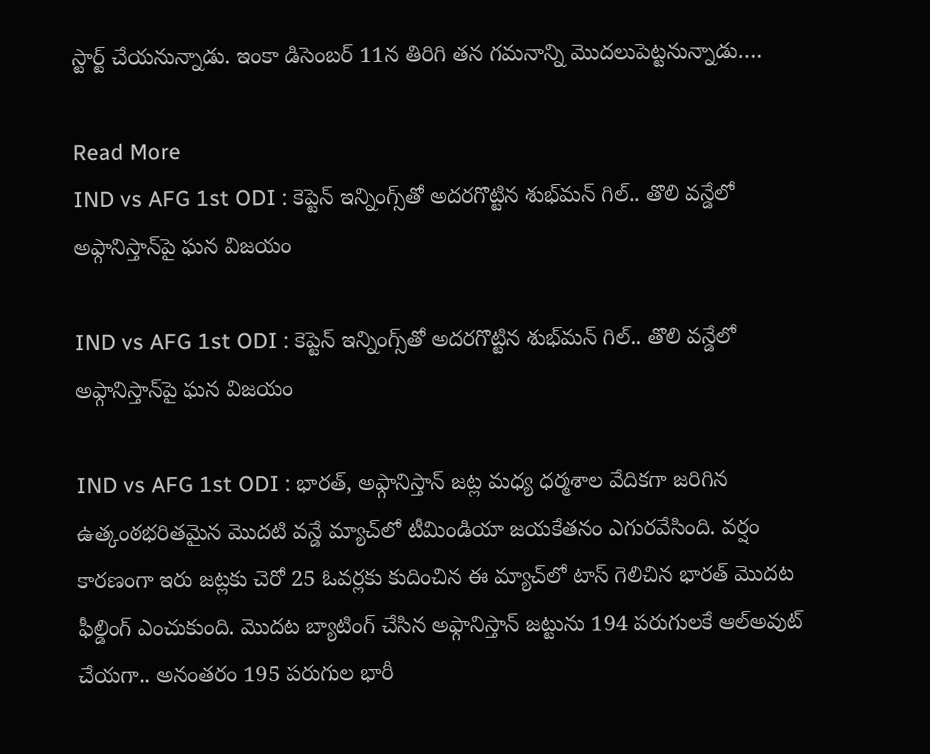స్టార్ట్ చేయనున్నాడు. ఇంకా డిసెంబర్ 11న తిరిగి తన గమనాన్ని మొదలుపెట్టనున్నాడు….

Read More
IND vs AFG 1st ODI : కెప్టెన్ ఇన్నింగ్స్‌తో అదరగొట్టిన శుభ్‌మన్ గిల్.. తొలి వన్డేలో అఫ్గానిస్తాన్‌పై ఘన విజయం

IND vs AFG 1st ODI : కెప్టెన్ ఇన్నింగ్స్‌తో అదరగొట్టిన శుభ్‌మన్ గిల్.. తొలి వన్డేలో అఫ్గానిస్తాన్‌పై ఘన విజయం

IND vs AFG 1st ODI : భారత్, అఫ్గానిస్తాన్ జట్ల మధ్య ధర్మశాల వేదికగా జరిగిన ఉత్కంఠభరితమైన మొదటి వన్డే మ్యాచ్‌లో టీమిండియా జయకేతనం ఎగురవేసింది. వర్షం కారణంగా ఇరు జట్లకు చెరో 25 ఓవర్లకు కుదించిన ఈ మ్యాచ్‌లో టాస్ గెలిచిన భారత్ మొదట ఫీల్డింగ్ ఎంచుకుంది. మొదట బ్యాటింగ్ చేసిన అఫ్గానిస్తాన్ జట్టును 194 పరుగులకే ఆల్‌అవుట్ చేయగా.. అనంతరం 195 పరుగుల భారీ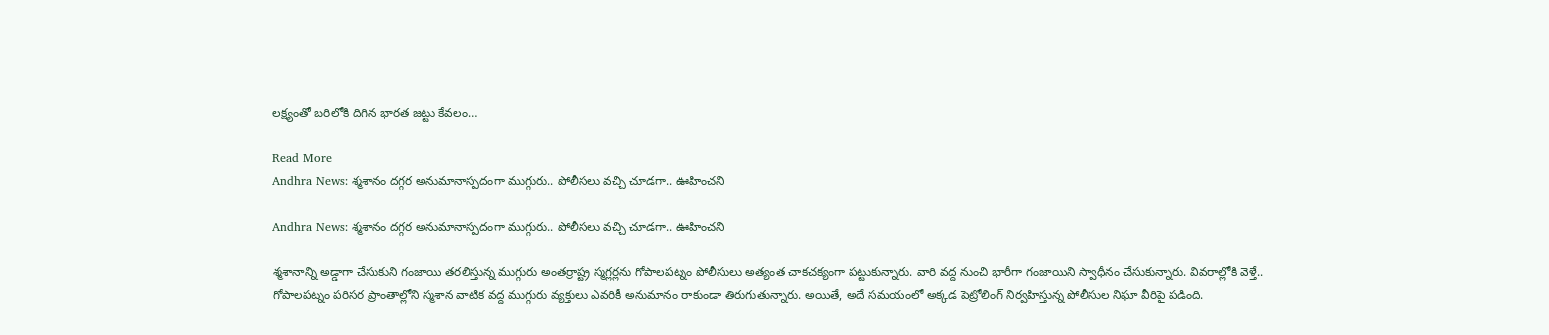లక్ష్యంతో బరిలోకి దిగిన భారత జట్టు కేవలం…

Read More
Andhra News: శ్మశానం దగ్గర అనుమానాస్పదంగా ముగ్గురు.. పోలీసలు వచ్చి చూడగా.. ఊహించని

Andhra News: శ్మశానం దగ్గర అనుమానాస్పదంగా ముగ్గురు.. పోలీసలు వచ్చి చూడగా.. ఊహించని

శ్మశానాన్ని అడ్డాగా చేసుకుని గంజాయి తరలిస్తున్న ముగ్గురు అంతర్రాష్ట్ర స్మగ్లర్లను గోపాలపట్నం పోలీసులు అత్యంత చాకచక్యంగా పట్టుకున్నారు. వారి వద్ద నుంచి భారీగా గంజాయిని స్వాధీనం చేసుకున్నారు. వివరాల్లోకి వెళ్తే.. గోపాలపట్నం పరిసర ప్రాంతాల్లోని స్మశాన వాటిక వద్ద ముగ్గురు వ్యక్తులు ఎవరికీ అనుమానం రాకుండా తిరుగుతున్నారు. అయితే, అదే సమయంలో అక్కడ పెట్రోలింగ్ నిర్వహిస్తున్న పోలీసుల నిఘా వీరిపై పడింది.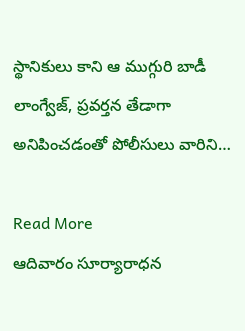స్థానికులు కాని ఆ ముగ్గురి బాడీ లాంగ్వేజ్, ప్రవర్తన తేడాగా అనిపించడంతో పోలీసులు వారిని…

Read More
ఆదివారం సూర్యారాధన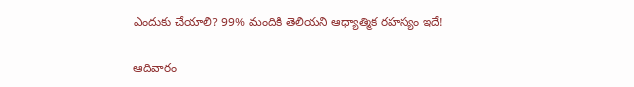ఎందుకు చేయాలి? 99% మందికి తెలియని ఆధ్యాత్మిక రహస్యం ఇదే!

ఆదివారం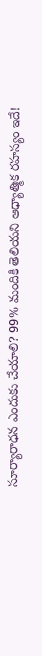సూర్యారాధన ఎందుకు చేయాలి? 99% మందికి తెలియని ఆధ్యాత్మిక రహస్యం ఇదే!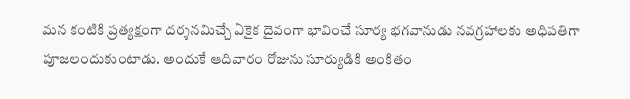మన కంటికి ప్రత్యక్షంగా దర్శనమిచ్చే ఏకైక దైవంగా భావించే సూర్య భగవానుడు నవగ్రహాలకు అధిపతిగా పూజలందుకుంటాడు. అందుకే ఆదివారం రోజును సూర్యుడికి అంకితం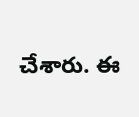చేశారు. ఈ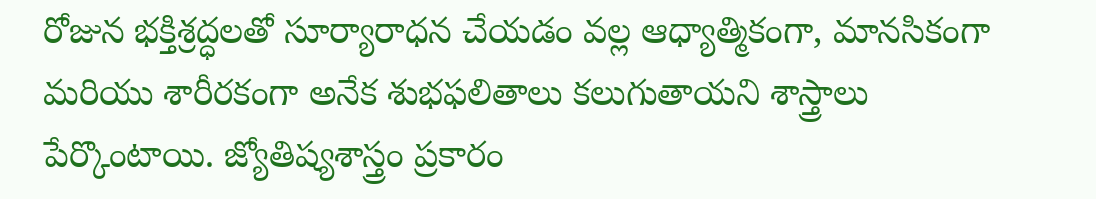రోజున భక్తిశ్రద్ధలతో సూర్యారాధన చేయడం వల్ల ఆధ్యాత్మికంగా, మానసికంగా మరియు శారీరకంగా అనేక శుభఫలితాలు కలుగుతాయని శాస్త్రాలు పేర్కొంటాయి. జ్యోతిష్యశాస్త్రం ప్రకారం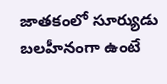జాతకంలో సూర్యుడు బలహీనంగా ఉంటే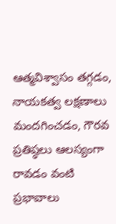ఆత్మవిశ్వాసం తగ్గడం, నాయకత్వ లక్షణాలు మందగించడం, గౌరవ ప్రతిష్ఠలు ఆలస్యంగా రావడం వంటి ప్రభావాలు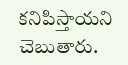కనిపిస్తాయని చెబుతారు.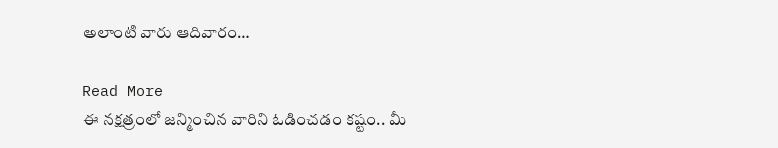అలాంటి వారు ఆదివారం…

Read More
ఈ నక్షత్రంలో జన్మించిన వారిని ఓడించడం కష్టం.. మీ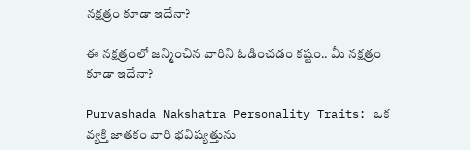నక్షత్రం కూడా ఇదేనా?

ఈ నక్షత్రంలో జన్మించిన వారిని ఓడించడం కష్టం.. మీ నక్షత్రం కూడా ఇదేనా?

Purvashada Nakshatra Personality Traits: ఒక వ్యక్తి జాతకం వారి భవిష్యత్తును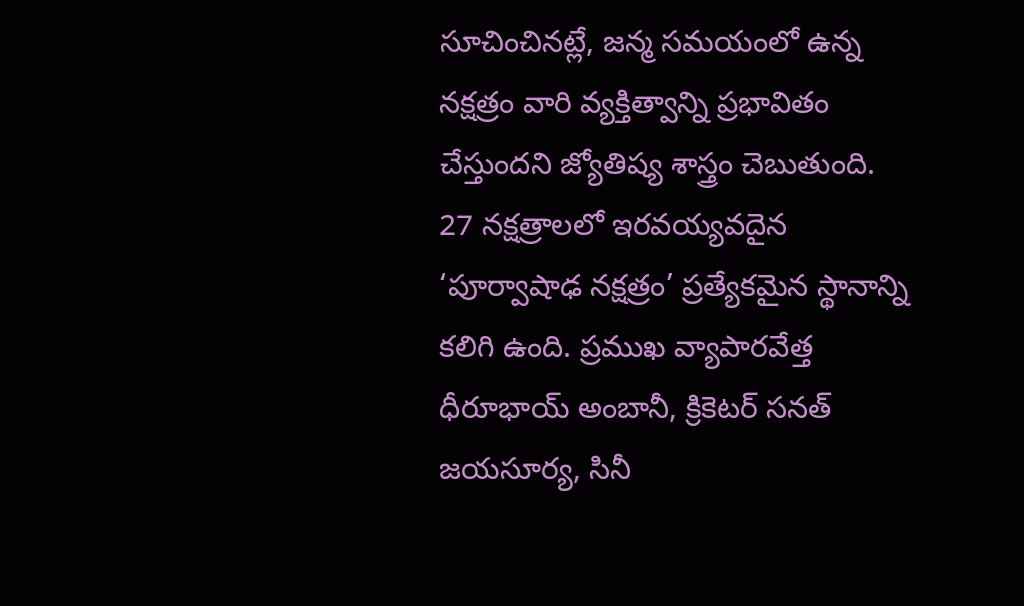సూచించినట్లే, జన్మ సమయంలో ఉన్న నక్షత్రం వారి వ్యక్తిత్వాన్ని ప్రభావితం చేస్తుందని జ్యోతిష్య శాస్త్రం చెబుతుంది. 27 నక్షత్రాలలో ఇరవయ్యవదైన ‘పూర్వాషాఢ నక్షత్రం’ ప్రత్యేకమైన స్థానాన్ని కలిగి ఉంది. ప్రముఖ వ్యాపారవేత్త ధీరూభాయ్ అంబానీ, క్రికెటర్ సనత్ జయసూర్య, సినీ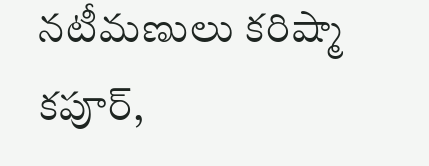నటీమణులు కరిష్మా కపూర్,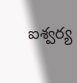ఐశ్వర్య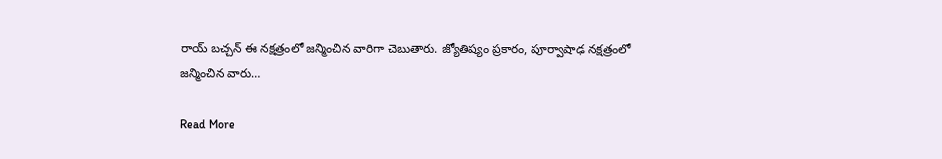రాయ్ బచ్చన్ ఈ నక్షత్రంలో జన్మించిన వారిగా చెబుతారు. జ్యోతిష్యం ప్రకారం, పూర్వాషాఢ నక్షత్రంలో జన్మించిన వారు…

Read More